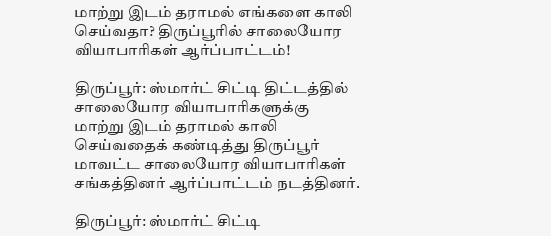மாற்று இடம் தராமல் எங்களை காலி செய்வதா? திருப்பூரில் சாலையோர வியாபாரிகள் ஆர்ப்பாட்டம்!

திருப்பூர்: ஸ்மார்ட் சிட்டி திட்டத்தில் சாலையோர வியாபாரிகளுக்கு மாற்று இடம் தராமல் காலி செய்வதைக் கண்டித்து திருப்பூர் மாவட்ட சாலையோர வியாபாரிகள் சங்கத்தினர் ஆர்ப்பாட்டம் நடத்தினர்.

திருப்பூர்: ஸ்மார்ட் சிட்டி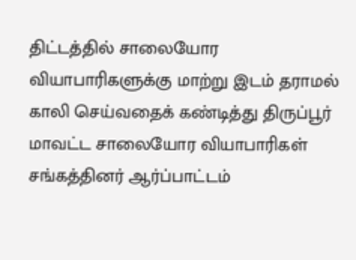திட்டத்தில் சாலையோர வியாபாரிகளுக்கு மாற்று இடம் தராமல் காலி செய்வதைக் கண்டித்து திருப்பூர் மாவட்ட சாலையோர வியாபாரிகள் சங்கத்தினர் ஆர்ப்பாட்டம்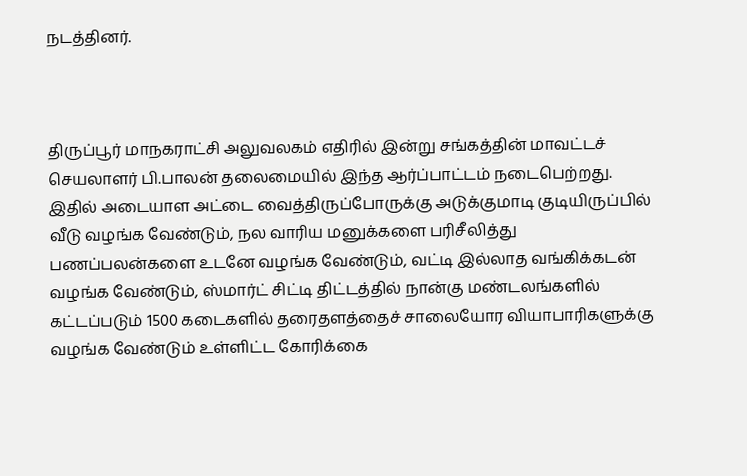நடத்தினர்.



திருப்பூர் மாநகராட்சி அலுவலகம் எதிரில் இன்று சங்கத்தின் மாவட்டச் செயலாளர் பி.பாலன் தலைமையில் இந்த ஆர்ப்பாட்டம் நடைபெற்றது. இதில் அடையாள அட்டை வைத்திருப்போருக்கு அடுக்குமாடி குடியிருப்பில் வீடு வழங்க வேண்டும், நல வாரிய மனுக்களை பரிசீலித்து பணப்பலன்களை உடனே வழங்க வேண்டும், வட்டி இல்லாத வங்கிக்கடன் வழங்க வேண்டும், ஸ்மார்ட் சிட்டி திட்டத்தில் நான்கு மண்டலங்களில் கட்டப்படும் 1500 கடைகளில் தரைதளத்தைச் சாலையோர வியாபாரிகளுக்கு வழங்க வேண்டும் உள்ளிட்ட கோரிக்கை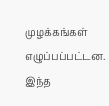முழக்கங்கள் எழுப்பப்பட்டன. இந்த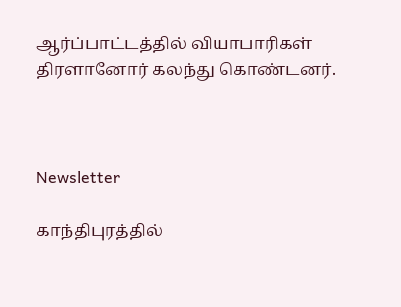ஆர்ப்பாட்டத்தில் வியாபாரிகள் திரளானோர் கலந்து கொண்டனர்.



Newsletter

காந்திபுரத்தில்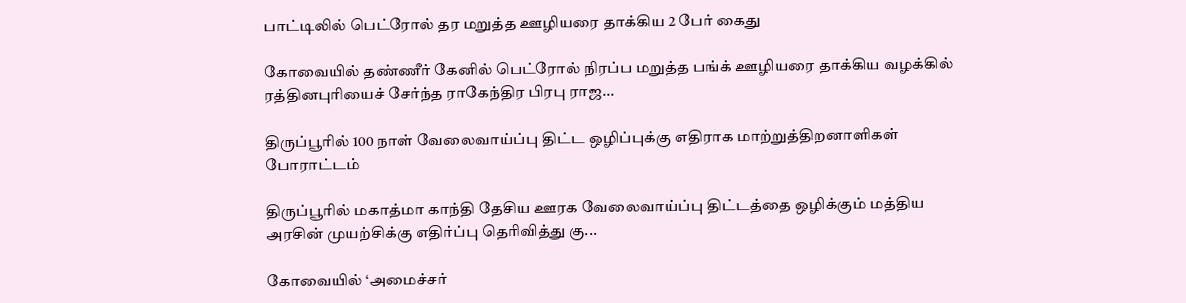பாட்டிலில் பெட்ரோல் தர மறுத்த ஊழியரை தாக்கிய 2 பேர் கைது

கோவையில் தண்ணீர் கேனில் பெட்ரோல் நிரப்ப மறுத்த பங்க் ஊழியரை தாக்கிய வழக்கில் ரத்தினபுரியைச் சேர்ந்த ராகேந்திர பிரபு ராஜ...

திருப்பூரில் 100 நாள் வேலைவாய்ப்பு திட்ட ஒழிப்புக்கு எதிராக மாற்றுத்திறனாளிகள் போராட்டம்

திருப்பூரில் மகாத்மா காந்தி தேசிய ஊரக வேலைவாய்ப்பு திட்டத்தை ஒழிக்கும் மத்திய அரசின் முயற்சிக்கு எதிர்ப்பு தெரிவித்து கு...

கோவையில் ‘அமைச்சர்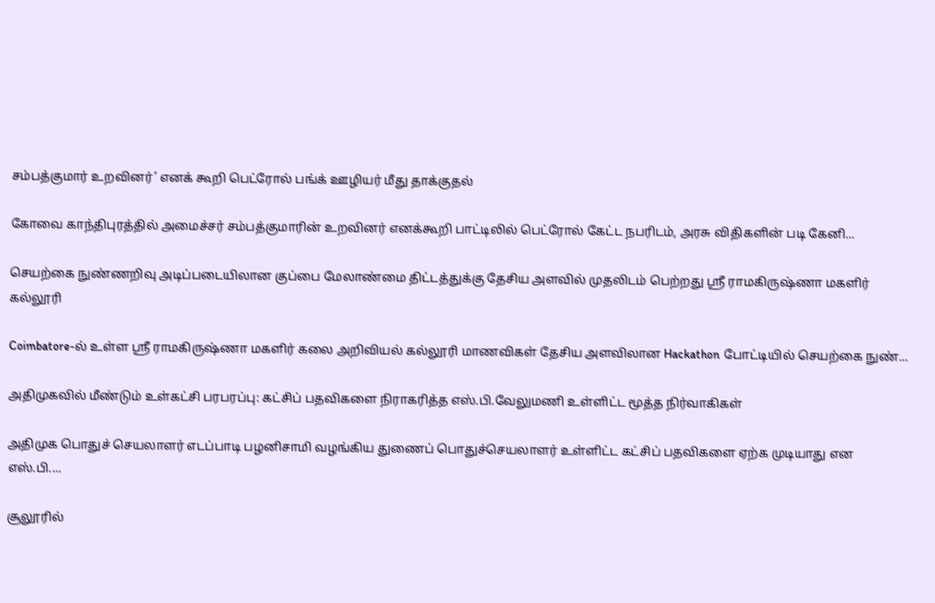சம்பத்குமார் உறவினர்’ எனக் கூறி பெட்ரோல் பங்க் ஊழியர் மீது தாக்குதல்

கோவை காந்திபுரத்தில் அமைச்சர் சம்பத்குமாரின் உறவினர் எனக்கூறி பாட்டிலில் பெட்ரோல் கேட்ட நபரிடம், அரசு விதிகளின் படி கேனி...

செயற்கை நுண்ணறிவு அடிப்படையிலான குப்பை மேலாண்மை திட்டத்துக்கு தேசிய அளவில் முதலிடம் பெற்றது ஶ்ரீ ராமகிருஷ்ணா மகளிர் கல்லூரி

Coimbatore-ல் உள்ள ஶ்ரீ ராமகிருஷ்ணா மகளிர் கலை அறிவியல் கல்லூரி மாணவிகள் தேசிய அளவிலான Hackathon போட்டியில் செயற்கை நுண்...

அதிமுகவில் மீண்டும் உள்கட்சி பரபரப்பு: கட்சிப் பதவிகளை நிராகரித்த எஸ்.பி.வேலுமணி உள்ளிட்ட மூத்த நிர்வாகிகள்

அதிமுக பொதுச் செயலாளர் எடப்பாடி பழனிசாமி வழங்கிய துணைப் பொதுச்செயலாளர் உள்ளிட்ட கட்சிப் பதவிகளை ஏற்க முடியாது என எஸ்.பி....

சூலூரில்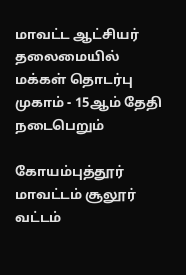மாவட்ட ஆட்சியர் தலைமையில் மக்கள் தொடர்பு முகாம் - 15ஆம் தேதி நடைபெறும்

கோயம்புத்தூர் மாவட்டம் சூலூர் வட்டம்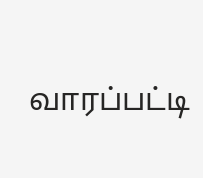வாரப்பட்டி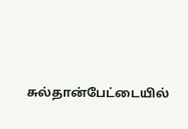சுல்தான்பேட்டையில்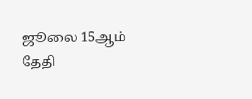ஜூலை 15ஆம் தேதி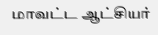மாவட்ட ஆட்சியர்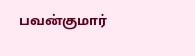பவன்குமார்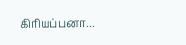கிரியப்பனா...